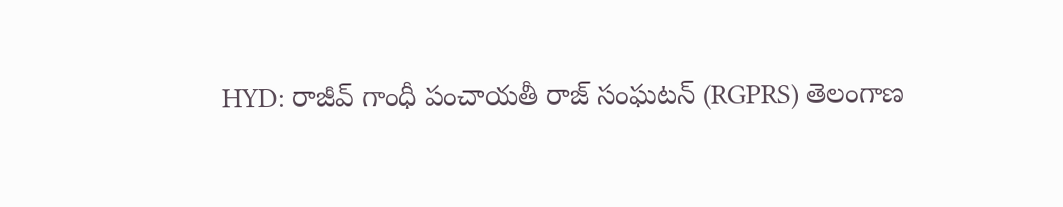HYD: రాజీవ్ గాంధీ పంచాయతీ రాజ్ సంఘటన్ (RGPRS) తెలంగాణ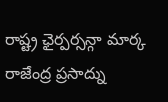రాష్ట్ర ఛైర్పర్సన్గా మార్క రాజేంద్ర ప్రసాద్ను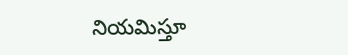నియమిస్తూ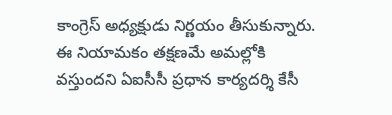కాంగ్రెస్ అధ్యక్షుడు నిర్ణయం తీసుకున్నారు. ఈ నియామకం తక్షణమే అమల్లోకి వస్తుందని ఏఐసీసీ ప్రధాన కార్యదర్శి కేసీ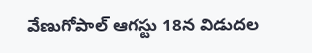వేణుగోపాల్ ఆగస్టు 18న విడుదల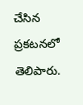చేసిన ప్రకటనలో తెలిపారు.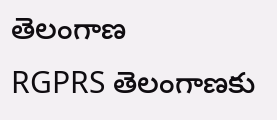తెలంగాణ
RGPRS తెలంగాణకు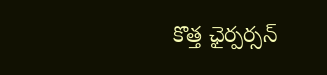కొత్త ఛైర్పర్సన్